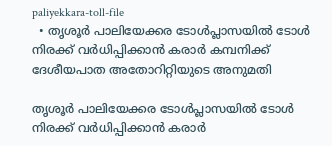paliyekkara-toll-file
  • തൃശൂർ പാലിയേക്കര ടോള്‍പ്ലാസയിൽ ടോള്‍ നിരക്ക് വര്‍ധിപ്പിക്കാന്‍ കരാര്‍ കമ്പനിക്ക് ദേശീയപാത അതോറിറ്റിയുടെ അനുമതി

തൃശൂർ പാലിയേക്കര ടോള്‍പ്ലാസയിൽ ടോള്‍ നിരക്ക് വര്‍ധിപ്പിക്കാന്‍ കരാര്‍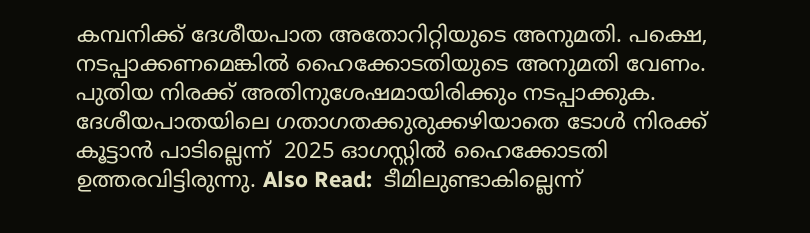കമ്പനിക്ക് ദേശീയപാത അതോറിറ്റിയുടെ അനുമതി. പക്ഷെ, നടപ്പാക്കണമെങ്കില്‍ ഹൈക്കോടതിയുടെ അനുമതി വേണം. പുതിയ നിരക്ക് അതിനുശേഷമായിരിക്കും നടപ്പാക്കുക. ദേശീയപാതയിലെ ഗതാഗതക്കുരുക്കഴിയാതെ ടോൾ നിരക്ക് കൂട്ടാൻ പാടില്ലെന്ന്  2025 ഓഗസ്റ്റില്‍ ഹൈക്കോടതി ഉത്തരവിട്ടിരുന്നു. Also Read:  ടീമിലുണ്ടാകില്ലെന്ന്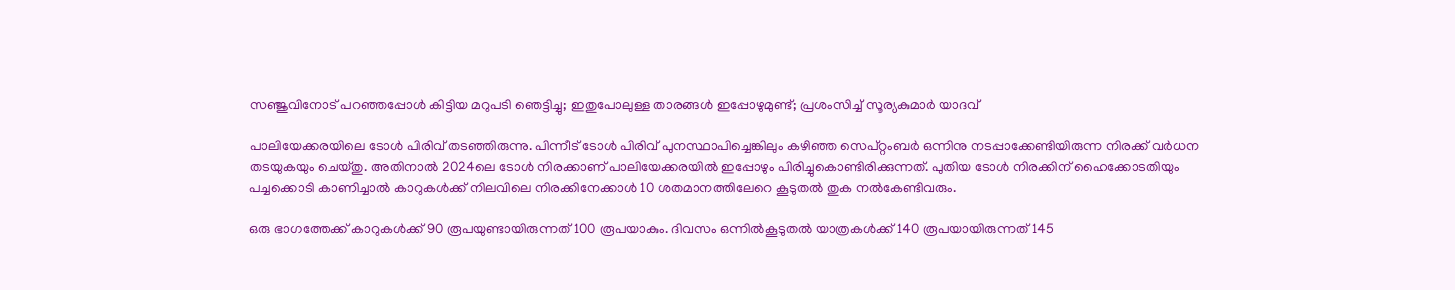സഞ്ജുവിനോട് പറഞ്ഞപ്പോള്‍ കിട്ടിയ മറുപടി ഞെട്ടിച്ചു; ഇതുപോലുള്ള താരങ്ങള്‍ ഇപ്പോഴുമുണ്ട്; പ്രശംസിച്ച് സൂര്യകുമാര്‍ യാദവ്

പാലിയേക്കരയിലെ ടോള്‍ പിരിവ് തടഞ്ഞിരുന്നു. പിന്നീട് ടോള്‍ പിരിവ് പുനസ്ഥാപിച്ചെങ്കിലും കഴിഞ്ഞ സെപ്റ്റംബര്‍ ഒന്നിനു നടപ്പാക്കേണ്ടിയിരുന്ന നിരക്ക് വര്‍ധന തടയുകയും ചെയ്തു. അതിനാല്‍ 2024ലെ ടോള്‍ നിരക്കാണ് പാലിയേക്കരയില്‍ ഇപ്പോഴും പിരിച്ചുകൊണ്ടിരിക്കുന്നത്. പുതിയ ടോള്‍ നിരക്കിന് ഹൈക്കോടതിയും പച്ചക്കൊടി കാണിച്ചാല്‍ കാറുകള്‍ക്ക് നിലവിലെ നിരക്കിനേക്കാള്‍ 10 ശതമാനത്തിലേറെ കൂടുതല്‍ തുക നല്‍കേണ്ടിവരും.

ഒരു ഭാഗത്തേക്ക് കാറുകള്‍ക്ക് 90 രൂപയുണ്ടായിരുന്നത് 100 രൂപയാകും. ദിവസം ഒന്നില്‍കൂടുതല്‍ യാത്രകള്‍ക്ക് 140 രൂപയായിരുന്നത് 145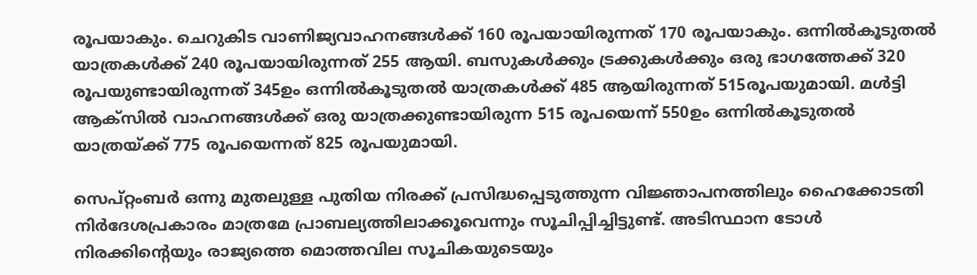രൂപയാകും. ചെറുകിട വാണിജ്യവാഹനങ്ങള്‍ക്ക് 160 രൂപയായിരുന്നത് 170 രൂപയാകും. ഒന്നില്‍കൂടുതല്‍ യാത്രകള്‍ക്ക് 240 രൂപയായിരുന്നത് 255 ആയി. ബസുകള്‍ക്കും ട്രക്കുകള്‍ക്കും ഒരു ഭാഗത്തേക്ക് 320 രൂപയുണ്ടായിരുന്നത് 345ഉം ഒന്നില്‍കൂടുതല്‍ യാത്രകള്‍ക്ക് 485 ആയിരുന്നത് 515രൂപയുമായി. മള്‍ട്ടി ആക്‌സില്‍ വാഹനങ്ങള്‍ക്ക് ഒരു യാത്രക്കുണ്ടായിരുന്ന 515 രൂപയെന്ന് 550ഉം ഒന്നില്‍കൂടുതല്‍ യാത്രയ്ക്ക് 775 രൂപയെന്നത് 825 രൂപയുമായി.

സെപ്റ്റംബര്‍ ഒന്നു മുതലുള്ള പുതിയ നിരക്ക് പ്രസിദ്ധപ്പെടുത്തുന്ന വിജ്ഞാപനത്തിലും ഹൈക്കോടതി നിര്‍ദേശപ്രകാരം മാത്രമേ പ്രാബല്യത്തിലാക്കൂവെന്നും സൂചിപ്പിച്ചിട്ടുണ്ട്. അടിസ്ഥാന ടോള്‍ നിരക്കിന്റെയും രാജ്യത്തെ മൊത്തവില സൂചികയുടെയും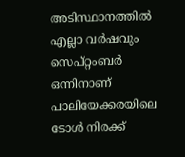അടിസ്ഥാനത്തില്‍ എല്ലാ വര്‍ഷവും സെപ്റ്റംബര്‍ ഒന്നിനാണ് പാലിയേക്കരയിലെ ടോള്‍ നിരക്ക്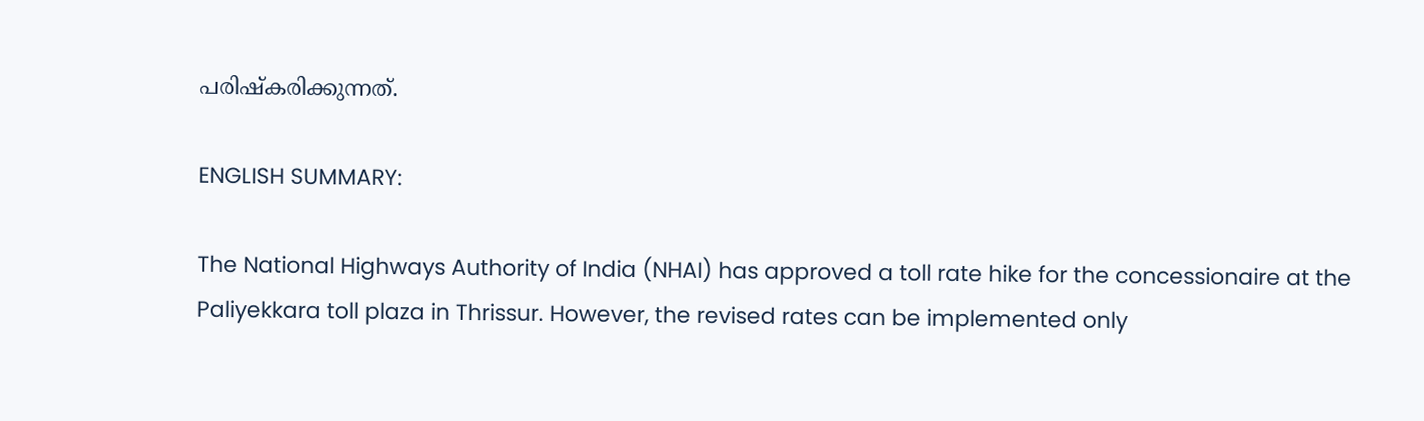പരിഷ്‌കരിക്കുന്നത്.

ENGLISH SUMMARY:

The National Highways Authority of India (NHAI) has approved a toll rate hike for the concessionaire at the Paliyekkara toll plaza in Thrissur. However, the revised rates can be implemented only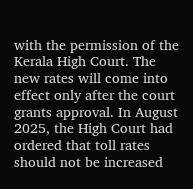with the permission of the Kerala High Court. The new rates will come into effect only after the court grants approval. In August 2025, the High Court had ordered that toll rates should not be increased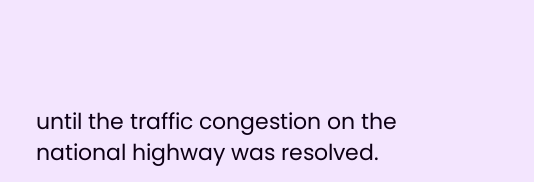until the traffic congestion on the national highway was resolved.